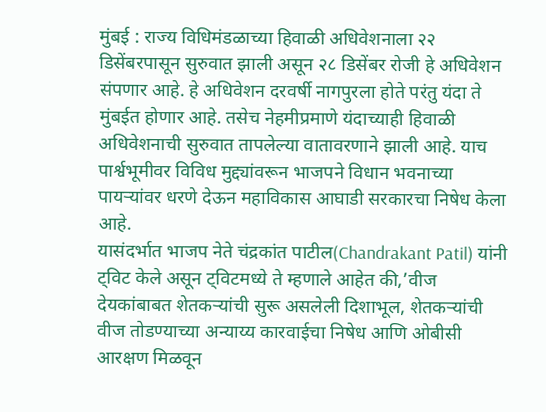मुंबई : राज्य विधिमंडळाच्या हिवाळी अधिवेशनाला २२ डिसेंबरपासून सुरुवात झाली असून २८ डिसेंबर रोजी हे अधिवेशन संपणार आहे. हे अधिवेशन दरवर्षी नागपुरला होते परंतु यंदा ते मुंबईत होणार आहे. तसेच नेहमीप्रमाणे यंदाच्याही हिवाळी अधिवेशनाची सुरुवात तापलेल्या वातावरणाने झाली आहे. याच पार्श्वभूमीवर विविध मुद्द्यांवरून भाजपने विधान भवनाच्या पायऱ्यांवर धरणे देऊन महाविकास आघाडी सरकारचा निषेध केला आहे.
यासंदर्भात भाजप नेते चंद्रकांत पाटील(Chandrakant Patil) यांनी ट्विट केले असून ट्विटमध्ये ते म्हणाले आहेत की,’वीज देयकांबाबत शेतकऱ्यांची सुरू असलेली दिशाभूल, शेतकऱ्यांची वीज तोडण्याच्या अन्याय्य कारवाईचा निषेध आणि ओबीसी आरक्षण मिळवून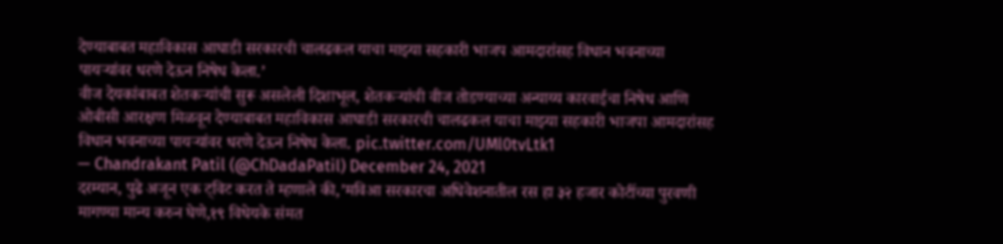देण्याबाबत महाविकास आघाडी सरकारची चालढकल याचा माझ्या सहकारी भाजप आमदारांसह विधान भवनाच्या पायऱ्यांवर धरणे देऊन निषेध केला.’
वीज देयकांबाबत शेतकऱ्यांची सुरू असलेली दिशाभूल, शेतकऱ्यांची वीज तोडण्याच्या अन्याय्य कारवाईचा निषेध आणि ओबीसी आरक्षण मिळवून देण्याबाबत महाविकास आघाडी सरकारची चालढकल याचा माझ्या सहकारी भाजपा आमदारांसह विधान भवनाच्या पायऱ्यांवर धरणे देऊन निषेध केला. pic.twitter.com/UMl0tvLtk1
— Chandrakant Patil (@ChDadaPatil) December 24, 2021
दरम्यान, पुढे अजून एक ट्विट करत ते म्हणाले की,’मविआ सरकारचा अधिवेशनातील रस हा ३२ हजार कोटींच्या पुरवणी मागण्या मान्य करुन घेणे,१९ विधेयके संमत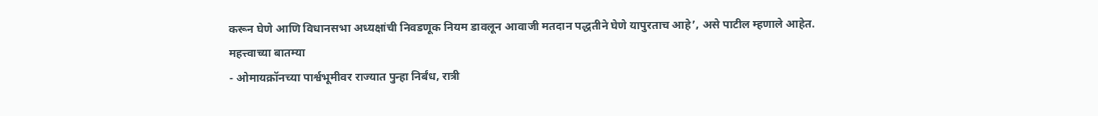करून घेणे आणि विधानसभा अध्यक्षांची निवडणूक नियम डावलून आवाजी मतदान पद्धतीने घेणे यापुरताच आहे’, असे पाटील म्हणाले आहेत.
महत्त्वाच्या बातम्या
- ओमायक्रॉनच्या पार्श्वभूमीवर राज्यात पुन्हा निर्बंध, रात्री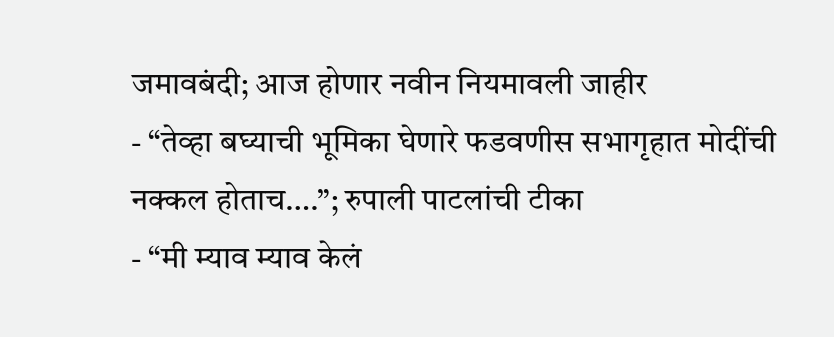जमावबंदी; आज होणार नवीन नियमावली जाहीर
- “तेव्हा बघ्याची भूमिका घेणारे फडवणीस सभागृहात मोदींची नक्कल होताच….”; रुपाली पाटलांची टीका
- “मी म्याव म्याव केलं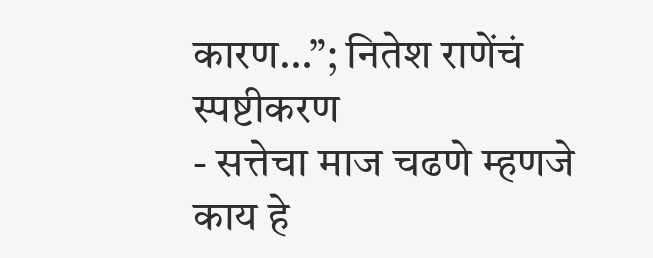कारण…”; नितेश राणेंचं स्पष्टीकरण
- सत्तेचा माज चढणे म्हणजे काय हे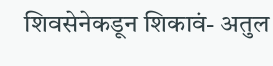शिवसेनेकडून शिकावं- अतुल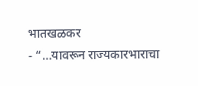भातखळकर
- “…यावरून राज्यकारभाराचा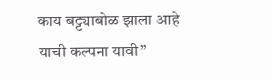काय बट्ट्याबोळ झाला आहे याची कल्पना यावी”